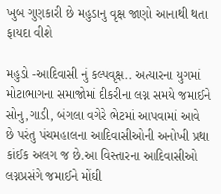ખુબ ગુણકારી છે મહુડાનુ વૃક્ષ જાણો આનાથી થતા ફાયદા વીશે

મહુડો -આદિવાસી નું કલ્પવૃક્ષ.. અત્યારના યુગમાં મોટાભાગના સમાજોમાં દીકરીના લગ્ન સમયે જમાઈને સોનુ,ગાડી, બંગલા વગેરે ભેટમાં આપવામાં આવે છે પરંતુ પંચમહાલના આદિવાસીઓની અનોખી પ્રથા કાંઈક અલગ જ છે.આ વિસ્તારના આદિવાસીઓ લગ્નપ્રસંગે જમાઈને મોંઘી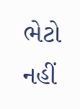ભેટો નહીં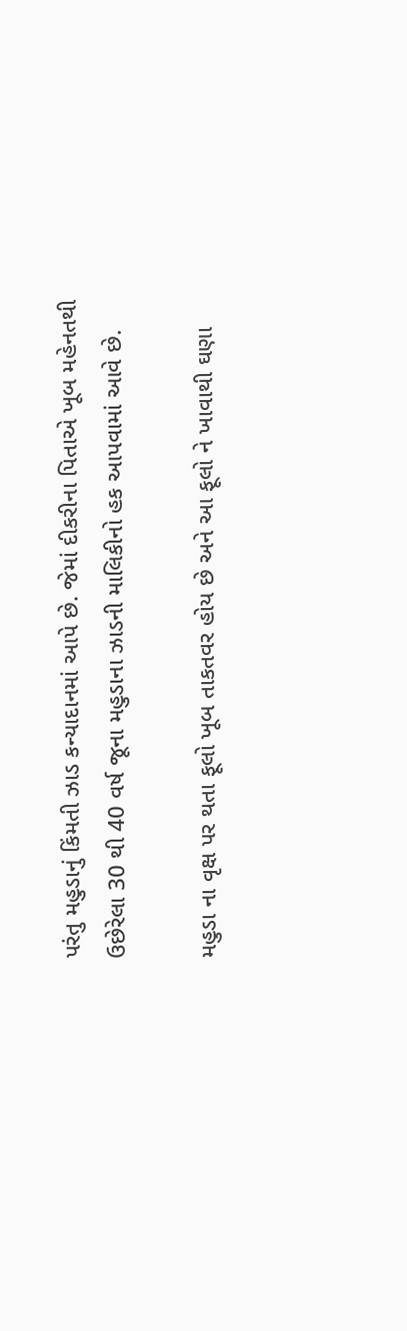પરંતુ મહુડાનું કિંમતી ઝાડ કન્યાદાનમાં આપે છે. જેમાં દીકરીના પિતાએ ખૂબ મહેનતથી ઉછેરેલા 30 થી 40 વર્ષ જૂના મહુડાના ઝાડની માલિકીનો હક આપવામાં આવે છે.

મહુડા ના વૃક્ષ પર થતા ફૂલો ખૂબ તાકતવર હોય છે અને આ ફૂલો ને ખાવાથી ઘણા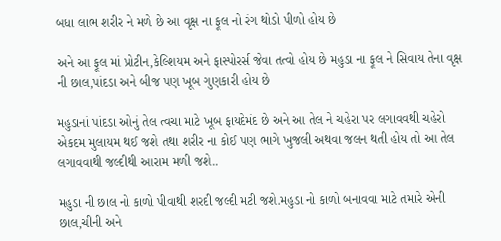બધા લાભ શરીર ને મળે છે આ વૃક્ષ ના ફૂલ નો રંગ થોડો પીળો હોય છે

અને આ ફૂલ માં પ્રોટીન,કેલ્શિયમ અને ફાસ્પોરર્સ જેવા તત્વો હોય છે મહુડા ના ફૂલ ને સિવાય તેના વૃક્ષ ની છાલ,પાંદડા અને બીજ પણ ખૂબ ગુણકારી હોય છે

મહુડાનાં પાંદડા ઓનું તેલ ત્વચા માટે ખૂબ ફાયદેમંદ છે અને આ તેલ ને ચહેરા પર લગાવવથી ચહેરો એકદમ મુલાયમ થઈ જશે તથા શરીર ના કોઈ પણ ભાગે ખુજલી અથવા જલન થતી હોય તો આ તેલ લગાવવાથી જલ્દીથી આરામ મળી જશે..

મહુડા ની છાલ નો કાળો પીવાથી શરદી જલ્દી મટી જશે.મહુડા નો કાળો બનાવવા માટે તમારે એની છાલ,ચીની અને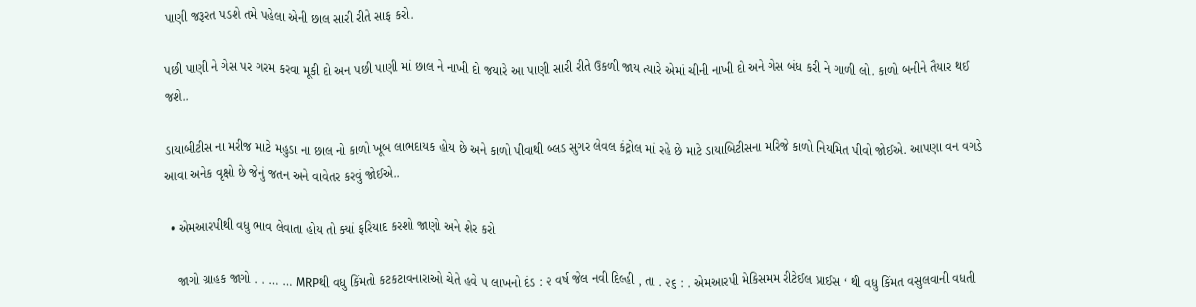પાણી જરૂરત પડશે તમે પહેલા એની છાલ સારી રીતે સાફ કરો.

પછી પાણી ને ગેસ પર ગરમ કરવા મૂકી દો અન પછી પાણી માં છાલ ને નાખી દો જયારે આ પાણી સારી રીતે ઉકળી જાય ત્યારે એમાં ચીની નાખી દો અને ગેસ બંધ કરી ને ગાળી લો. કાળો બનીને તૈયાર થઈ જશે..

ડાયાબીટીસ ના મરીજ માટે મહુડા ના છાલ નો કાળો ખૂબ લાભદાયક હોય છે અને કાળો પીવાથી બ્લડ સુગર લેવલ કંટ્રોલ માં રહે છે માટે ડાયાબિટીસના મરિજે કાળો નિયમિત પીવો જોઈએ. આપણા વન વગડે આવા અનેક વૃક્ષો છે જેનું જતન અને વાવેતર કરવું જોઈએ..

  • એમઆરપીથી વધુ ભાવ લેવાતા હોય તો ક્યાં ફરિયાદ કરશો જાણો અને શેર કરો

    જાગો ગ્રાહક જાગો . . … … MRPથી વધુ કિંમતો કટકટાવનારાઓ ચેતે હવે ૫ લાખનો દંડ : ૨ વર્ષ જેલ નવી દિલ્હી , તા . ૨૬ : . એમઆરપી મેકિસમમ રીટેઈલ પ્રાઈસ ‘ થી વધુ કિંમત વસુલવાની વધતી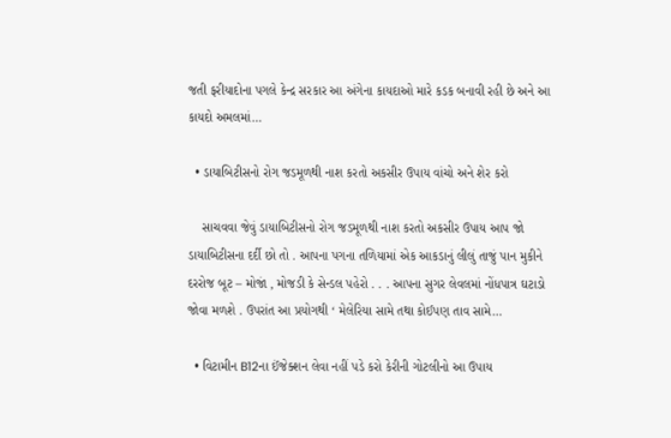જતી ફરીયાદોના પગલે કેન્દ્ર સરકાર આ અંગેના કાયદાઓ મારે કડક બનાવી રહી છે અને આ કાયદો અમલમાં…

  • ડાયાબિટીસનો રોગ જડમૂળથી નાશ કરતો અકસીર ઉપાય વાંચો અને શેર કરો

    સાચવવા જેવું ડાયાબિટીસનો રોગ જડમૂળથી નાશ કરતો અકસીર ઉપાય આપ જો ડાયાબિટીસના દર્દી છો તો . આપના પગના તળિયામાં એક આકડાનું લીલું તાજું પાન મુકીને દરરોજ બૂટ – મોજાં , મોજડી કે સેન્ડલ પહેરો . . . આપના સુગર લેવલમાં નોંધપાત્ર ઘટાડો જોવા મળશે . ઉપરાંત આ પ્રયોગથી ‘ મેલેરિયા સામે તથા કોઈપણ તાવ સામે…

  • વિટામીન B12ના ઈંજેક્શન લેવા નહીં પડે કરો કેરીની ગોટલીનો આ ઉપાય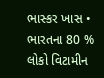ભાસ્કર ખાસ • ભારતના 80 % લોકો વિટામીન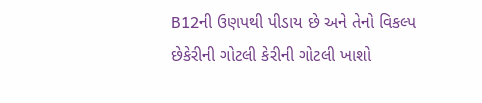B12ની ઉણપથી પીડાય છે અને તેનો વિકલ્પ છેકેરીની ગોટલી કેરીની ગોટલી ખાશો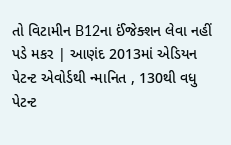તો વિટામીન B12ના ઈંજેક્શન લેવા નહીં પડે મકર | આણંદ 2013માં એડિયન પેટન્ટ એવોર્ડથી ન્માનિત , 130થી વધુ પેટન્ટ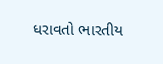ધરાવતો ભારતીય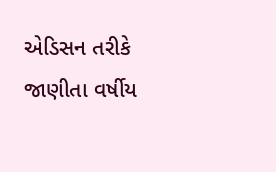એડિસન તરીકે જાણીતા વર્ષીય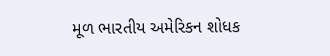મૂળ ભારતીય અમેરિકન શોધક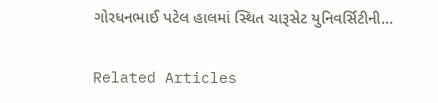ગોરધનભાઈ પટેલ હાલમાં સ્થિત ચારૂસેટ યુનિવર્સિટીની…

Related Articles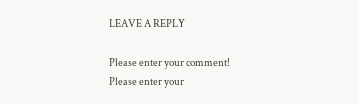LEAVE A REPLY

Please enter your comment!
Please enter your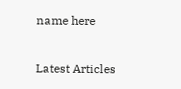name here

Latest Articles